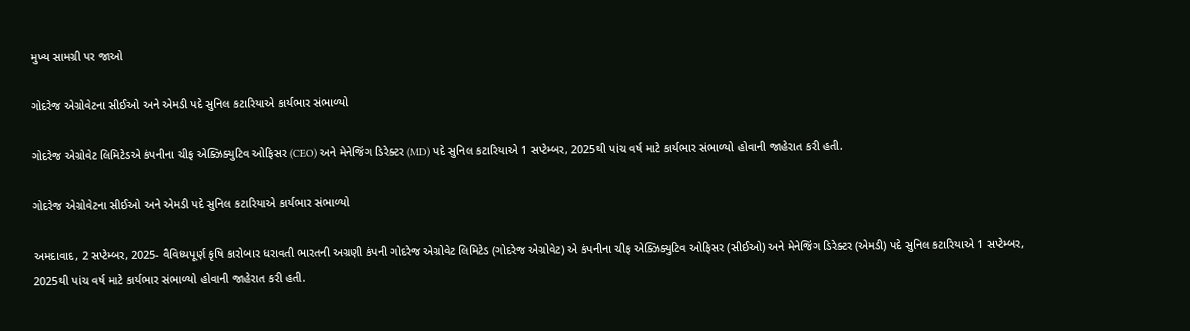મુખ્ય સામગ્રી પર જાઓ

ગોદરેજ એગ્રોવેટના સીઈઓ અને એમડી પદે સુનિલ કટારિયાએ કાર્યભાર સંભાળ્યો

ગોદરેજ એગ્રોવેટ લિમિટેડએ કંપનીના ચીફ એક્ઝિક્યુટિવ ઓફિસર (CEO) અને મેનેજિંગ ડિરેક્ટર (MD) પદે સુનિલ કટારિયાએ 1 સપ્ટેમ્બર, 2025થી પાંચ વર્ષ માટે કાર્યભાર સંભાળ્યો હોવાની જાહેરાત કરી હતી.

ગોદરેજ એગ્રોવેટના સીઈઓ અને એમડી પદે સુનિલ કટારિયાએ કાર્યભાર સંભાળ્યો

અમદાવાદ, 2 સપ્ટેમ્બર, 2025- વૈવિધ્યપૂર્ણ કૃષિ કારોબાર ધરાવતી ભારતની અગ્રણી કંપની ગોદરેજ એગ્રોવેટ લિમિટેડ (ગોદરેજ એગ્રોવેટ) એ કંપનીના ચીફ એક્ઝિક્યુટિવ ઓફિસર (સીઈઓ) અને મેનેજિંગ ડિરેક્ટર (એમડી) પદે સુનિલ કટારિયાએ 1 સપ્ટેમ્બર, 2025થી પાંચ વર્ષ માટે કાર્યભાર સંભાળ્યો હોવાની જાહેરાત કરી હતી.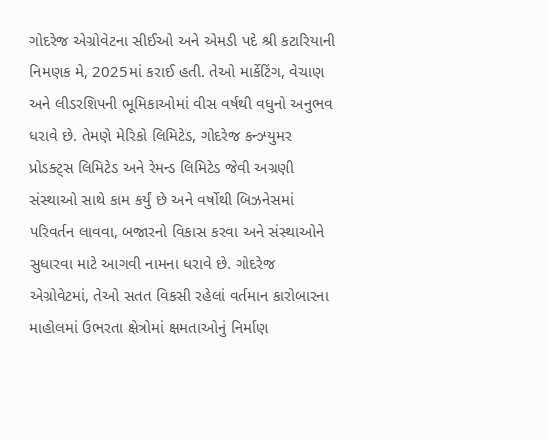ગોદરેજ એગ્રોવેટના સીઈઓ અને એમડી પદે શ્રી કટારિયાની નિમણક મે, 2025માં કરાઈ હતી. તેઓ માર્કેટિંગ, વેચાણ અને લીડરશિપની ભૂમિકાઓમાં વીસ વર્ષથી વધુનો અનુભવ ધરાવે છે. તેમણે મેરિકો લિમિટેડ, ગોદરેજ કન્ઝ્યુમર પ્રોડક્ટ્સ લિમિટેડ અને રેમન્ડ લિમિટેડ જેવી અગ્રણી સંસ્થાઓ સાથે કામ કર્યું છે અને વર્ષોથી બિઝનેસમાં પરિવર્તન લાવવા, બજારનો વિકાસ કરવા અને સંસ્થાઓને સુધારવા માટે આગવી નામના ધરાવે છે. ગોદરેજ એગ્રોવેટમાં, તેઓ સતત વિકસી રહેલાં વર્તમાન કારોબારના માહોલમાં ઉભરતા ક્ષેત્રોમાં ક્ષમતાઓનું નિર્માણ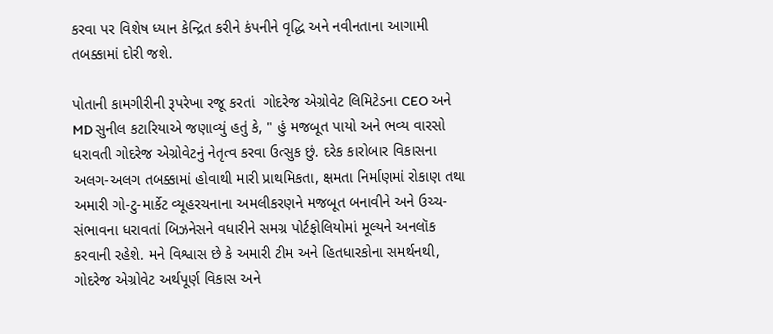કરવા પર વિશેષ ધ્યાન કેન્દ્રિત કરીને કંપનીને વૃદ્ધિ અને નવીનતાના આગામી તબક્કામાં દોરી જશે.

પોતાની કામગીરીની રૂપરેખા રજૂ કરતાં  ગોદરેજ એગ્રોવેટ લિમિટેડના CEO અને MD સુનીલ કટારિયાએ જણાવ્યું હતું કે, " હું મજબૂત પાયો અને ભવ્ય વારસો ધરાવતી ગોદરેજ એગ્રોવેટનું નેતૃત્વ કરવા ઉત્સુક છું. દરેક કારોબાર વિકાસના અલગ-અલગ તબક્કામાં હોવાથી મારી પ્રાથમિકતા, ક્ષમતા નિર્માણમાં રોકાણ તથા અમારી ગો-ટુ-માર્કેટ વ્યૂહરચનાના અમલીકરણને મજબૂત બનાવીને અને ઉચ્ચ-સંભાવના ધરાવતાં બિઝનેસને વધારીને સમગ્ર પોર્ટફોલિયોમાં મૂલ્યને અનલૉક કરવાની રહેશે. મને વિશ્વાસ છે કે અમારી ટીમ અને હિતધારકોના સમર્થનથી, ગોદરેજ એગ્રોવેટ અર્થપૂર્ણ વિકાસ અને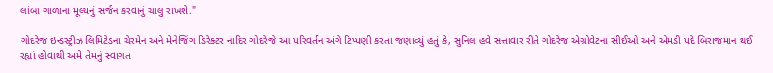લાંબા ગાળાના મૂલ્યનું સર્જન કરવાનું ચાલુ રાખશે."

ગોદરેજ ઇન્ડસ્ટ્રીઝ લિમિટેડના ચેરમેન અને મેનેજિંગ ડિરેક્ટર નાદિર ગોદરેજે આ પરિવર્તન અંગે ટિપ્પણી કરતા જણાવ્યું હતું કે, સુનિલ હવે સત્તાવાર રીતે ગોદરેજ એગ્રોવેટના સીઈઓ અને એમડી પદે બિરાજમાન થઈ રહ્યાં હોવાથી અમે તેમનું સ્વાગત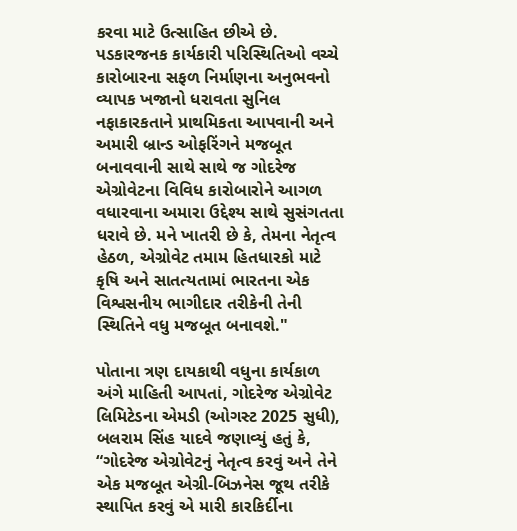કરવા માટે ઉત્સાહિત છીએ છે. પડકારજનક કાર્યકારી પરિસ્થિતિઓ વચ્ચે કારોબારના સફળ નિર્માણના અનુભવનો વ્યાપક ખજાનો ધરાવતા સુનિલ નફાકારકતાને પ્રાથમિકતા આપવાની અને અમારી બ્રાન્ડ ઓફરિંગને મજબૂત બનાવવાની સાથે સાથે જ ગોદરેજ એગ્રોવેટના વિવિધ કારોબારોને આગળ વધારવાના અમારા ઉદ્દેશ્ય સાથે સુસંગતતા ધરાવે છે. મને ખાતરી છે કે, તેમના નેતૃત્વ હેઠળ, એગ્રોવેટ તમામ હિતધારકો માટે કૃષિ અને સાતત્યતામાં ભારતના એક વિશ્વસનીય ભાગીદાર તરીકેની તેની સ્થિતિને વધુ મજબૂત બનાવશે."

પોતાના ત્રણ દાયકાથી વધુના કાર્યકાળ અંગે માહિતી આપતાં, ગોદરેજ એગ્રોવેટ લિમિટેડના એમડી (ઓગસ્ટ 2025 સુધી), બલરામ સિંહ યાદવે જણાવ્યું હતું કે, “ગોદરેજ એગ્રોવેટનું નેતૃત્વ કરવું અને તેને એક મજબૂત એગ્રી-બિઝનેસ જૂથ તરીકે સ્થાપિત કરવું એ મારી કારકિર્દીના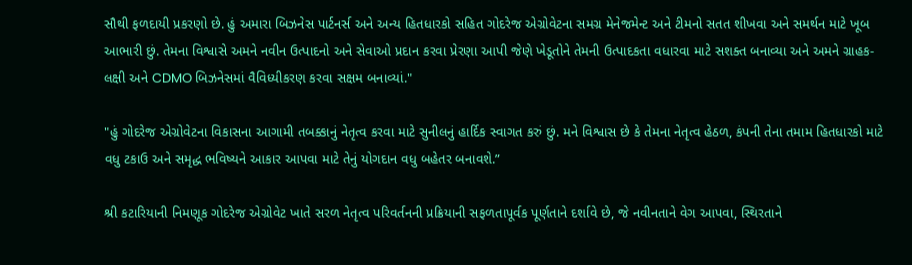સૌથી ફળદાયી પ્રકરણો છે. હું અમારા બિઝનેસ પાર્ટનર્સ અને અન્ય હિતધારકો સહિત ગોદરેજ એગ્રોવેટના સમગ્ર મેનેજમેન્ટ અને ટીમનો સતત શીખવા અને સમર્થન માટે ખૂબ આભારી છું. તેમના વિશ્વાસે અમને નવીન ઉત્પાદનો અને સેવાઓ પ્રદાન કરવા પ્રેરણા આપી જેણે ખેડૂતોને તેમની ઉત્પાદકતા વધારવા માટે સશક્ત બનાવ્યા અને અમને ગ્રાહક-લક્ષી અને CDMO બિઝનેસમાં વૈવિધ્યીકરણ કરવા સક્ષમ બનાવ્યાં."

"હું ગોદરેજ એગ્રોવેટના વિકાસના આગામી તબક્કાનું નેતૃત્વ કરવા માટે સુનીલનું હાર્દિક સ્વાગત કરું છું. મને વિશ્વાસ છે કે તેમના નેતૃત્વ હેઠળ, કંપની તેના તમામ હિતધારકો માટે વધુ ટકાઉ અને સમૃદ્ધ ભવિષ્યને આકાર આપવા માટે તેનું યોગદાન વધુ બહેતર બનાવશે.”

શ્રી કટારિયાની નિમણૂક ગોદરેજ એગ્રોવેટ ખાતે સરળ નેતૃત્વ પરિવર્તનની પ્રક્રિયાની સફળતાપૂર્વક પૂર્ણતાને દર્શાવે છે, જે નવીનતાને વેગ આપવા, સ્થિરતાને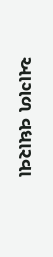આગળ વધારવા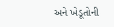અને ખેડૂતોની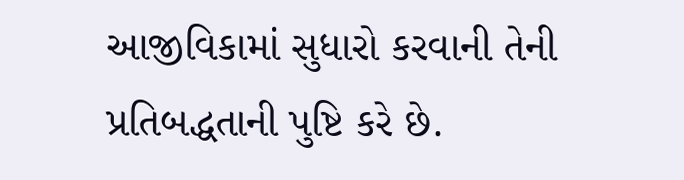આજીવિકામાં સુધારો કરવાની તેની પ્રતિબદ્ધતાની પુષ્ટિ કરે છે.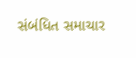સંબંધિત સમાચાર